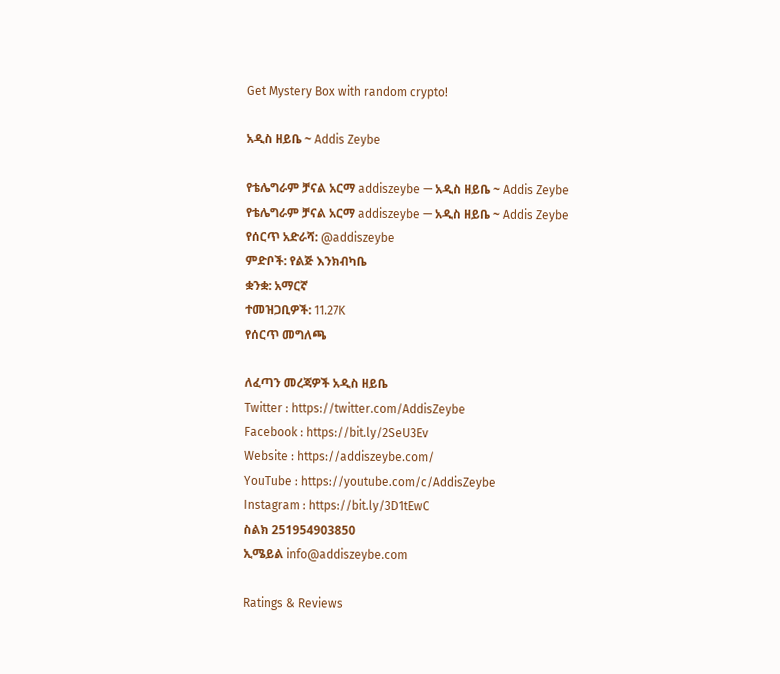Get Mystery Box with random crypto!

አዲስ ዘይቤ ~ Addis Zeybe

የቴሌግራም ቻናል አርማ addiszeybe — አዲስ ዘይቤ ~ Addis Zeybe
የቴሌግራም ቻናል አርማ addiszeybe — አዲስ ዘይቤ ~ Addis Zeybe
የሰርጥ አድራሻ: @addiszeybe
ምድቦች: የልጅ እንክብካቤ
ቋንቋ: አማርኛ
ተመዝጋቢዎች: 11.27K
የሰርጥ መግለጫ

ለፈጣን መረጃዎች አዲስ ዘይቤ
Twitter : https://twitter.com/AddisZeybe
Facebook : https://bit.ly/2SeU3Ev
Website : https://addiszeybe.com/
YouTube : https://youtube.com/c/AddisZeybe
Instagram : https://bit.ly/3D1tEwC
ስልክ 251954903850
ኢሜይል info@addiszeybe.com

Ratings & Reviews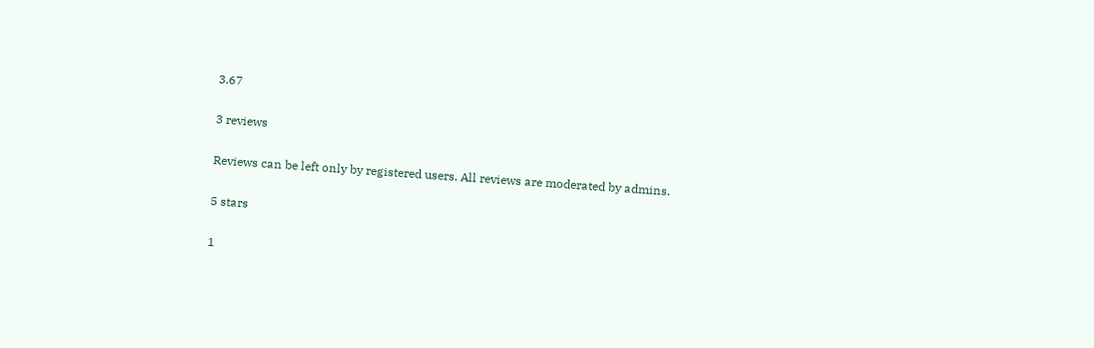3.67

3 reviews

Reviews can be left only by registered users. All reviews are moderated by admins.

5 stars

1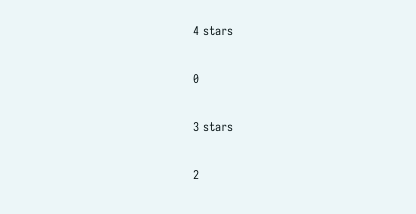4 stars

0

3 stars

2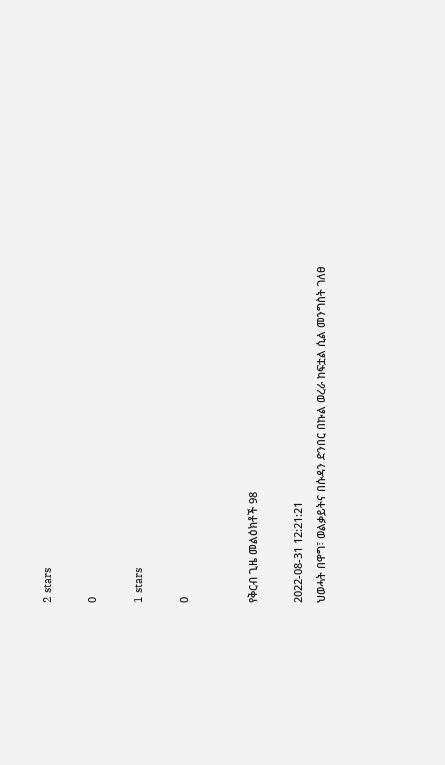2 stars

0

1 stars

0


የቅርብ ጊዜ መልዕክቶች 98

2022-08-31 12:21:21
ህወሓት በዋግ፣ ወልቃይትና በሱዳን ድንበር በኩል ወረራ ከፍቷል ሲል መንግስት ገለፀ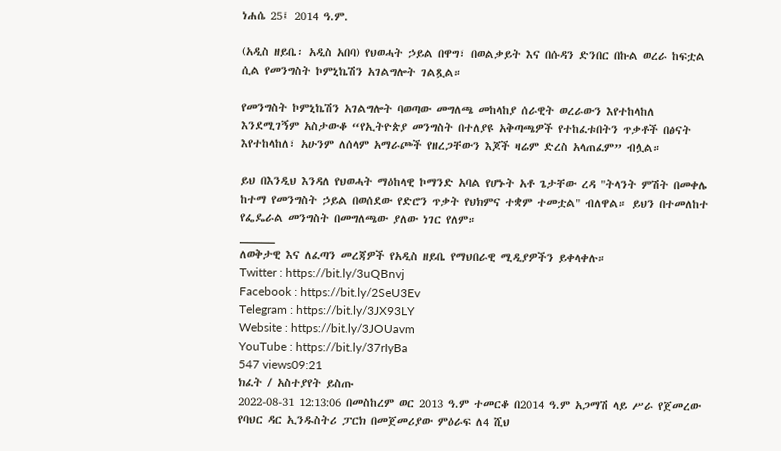ነሐሴ 25፤ 2014 ዓ.ም.

(አዲስ ዘይቤ፡ አዲስ አበባ) የህወሓት ኃይል በዋግ፣ በወልቃይት እና በሱዳን ድንበር በኩል ወረራ ከፍቷል ሲል የመንግስት ኮምኒኬሽን አገልግሎት ገልጿል።

የመንግስት ኮምኒኬሽን አገልግሎት ባወጣው መግለጫ መከላከያ ሰራዊት ወረራውን እየተከላከለ እንደሚገኝም አስታውቆ “የኢትዮጵያ መንግስት በተለያዩ አቅጣጫዎች የተከፈቱበትን ጥቃቶች በፅናት እየተከላከለ፣ አሁንም ለሰላም አማራጮች የዘረጋቸውን እጆች ዛሬም ድረስ አላጠፈም” ብሏል።

ይህ በእንዲህ እንዳለ የህወሓት ማዕከላዊ ኮማንድ አባል የሆኑት አቶ ጌታቸው ረዳ "ትላንት ምሽት በመቀሌ ከተማ የመንግስት ኃይል በወሰደው የድሮን ጥቃት የህክምና ተቋም ተመቷል" ብለዋል። ይህን በተመለከተ የፌዴራል መንግስት በመግለጫው ያለው ነገር የለም።
_____
ለወቅታዊ እና ለፈጣን መረጃዎች የአዲስ ዘይቤ የማህበራዊ ሚዲያዎችን ይቀላቀሉ።
Twitter : https://bit.ly/3uQBnvj
Facebook : https://bit.ly/2SeU3Ev
Telegram : https://bit.ly/3JX93LY
Website : https://bit.ly/3JOUavm
YouTube : https://bit.ly/37rIyBa
547 views09:21
ክፈት / አስተያየት ይስጡ
2022-08-31 12:13:06 በመስከረም ወር 2013 ዓ.ም ተመርቆ በ2014 ዓ.ም አጋማሽ ላይ ሥራ የጀመረው የባህር ዳር ኢንዱስትሪ ፓርክ በመጀመሪያው ምዕራፍ ለ4 ሺህ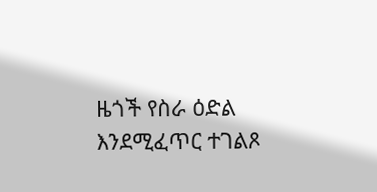ዜጎች የስራ ዕድል እንደሚፈጥር ተገልጾ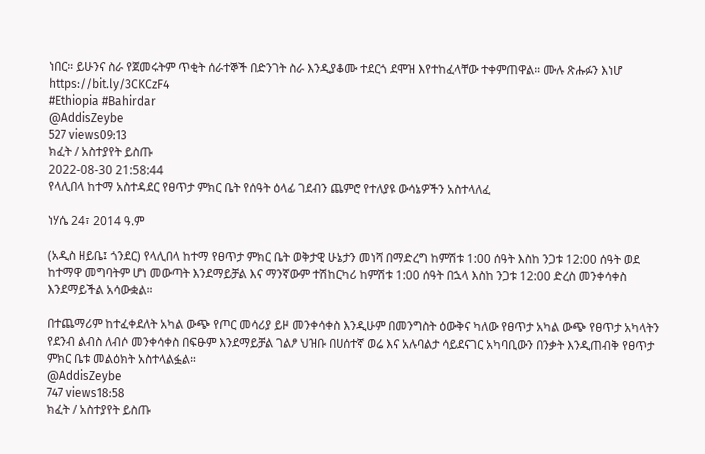ነበር። ይሁንና ስራ የጀመሩትም ጥቂት ሰራተኞች በድንገት ስራ እንዲያቆሙ ተደርጎ ደሞዝ እየተከፈላቸው ተቀምጠዋል። ሙሉ ጽሑፉን እነሆ
https://bit.ly/3CKCzF4
#Ethiopia #Bahirdar
@AddisZeybe
527 views09:13
ክፈት / አስተያየት ይስጡ
2022-08-30 21:58:44
የላሊበላ ከተማ አስተዳደር የፀጥታ ምክር ቤት የሰዓት ዕላፊ ገደብን ጨምሮ የተለያዩ ውሳኔዎችን አስተላለፈ

ነሃሴ 24፣ 2014 ዓ.ም

(አዲስ ዘይቤ፤ ጎንደር) የላሊበላ ከተማ የፀጥታ ምክር ቤት ወቅታዊ ሁኔታን መነሻ በማድረግ ከምሽቱ 1:00 ሰዓት እስከ ንጋቱ 12:00 ሰዓት ወደ ከተማዋ መግባትም ሆነ መውጣት እንደማይቻል እና ማንኛውም ተሽከርካሪ ከምሽቱ 1:00 ሰዓት በኋላ እስከ ንጋቱ 12:00 ድረስ መንቀሳቀስ እንደማይችል አሳውቋል።

በተጨማሪም ከተፈቀደለት አካል ውጭ የጦር መሳሪያ ይዞ መንቀሳቀስ እንዲሁም በመንግስት ዕውቅና ካለው የፀጥታ አካል ውጭ የፀጥታ አካላትን የደንብ ልብስ ለብሶ መንቀሳቀስ በፍፁም እንደማይቻል ገልፆ ህዝቡ በሀሰተኛ ወሬ እና አሉባልታ ሳይደናገር አካባቢውን በንቃት እንዲጠብቅ የፀጥታ ምክር ቤቱ መልዕክት አስተላልፏል።
@AddisZeybe
747 views18:58
ክፈት / አስተያየት ይስጡ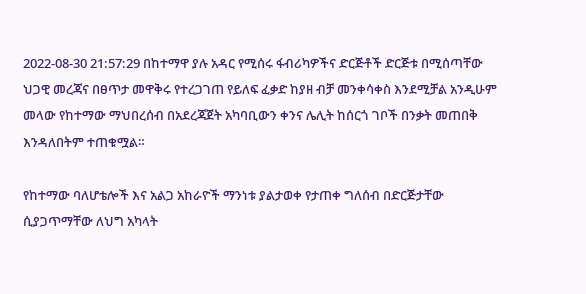2022-08-30 21:57:29 በከተማዋ ያሉ አዳር የሚሰሩ ፋብሪካዎችና ድርጅቶች ድርጅቱ በሚሰጣቸው ህጋዊ መረጃና በፀጥታ መዋቅሩ የተረጋገጠ የይለፍ ፈቃድ ከያዘ ብቻ መንቀሳቀስ እንደሚቻል አንዲሁም መላው የከተማው ማህበረሰብ በአደረጃጀት አካባቢውን ቀንና ሌሊት ከሰርጎ ገቦች በንቃት መጠበቅ እንዳለበትም ተጠቁሟል።

የከተማው ባለሆቴሎች እና አልጋ አከራዮች ማንነቱ ያልታወቀ የታጠቀ ግለሰብ በድርጅታቸው ሲያጋጥማቸው ለህግ አካላት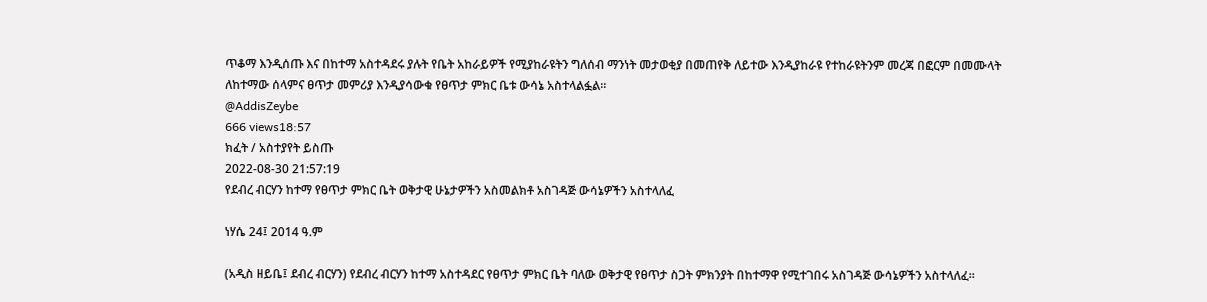ጥቆማ እንዲሰጡ እና በከተማ አስተዳደሩ ያሉት የቤት አከራይዎች የሚያከራዩትን ግለሰብ ማንነት መታወቂያ በመጠየቅ ለይተው እንዲያከራዩ የተከራዩትንም መረጃ በፎርም በመሙላት ለከተማው ሰላምና ፀጥታ መምሪያ እንዲያሳውቁ የፀጥታ ምክር ቤቱ ውሳኔ አስተላልፏል።
@AddisZeybe
666 views18:57
ክፈት / አስተያየት ይስጡ
2022-08-30 21:57:19
የደብረ ብርሃን ከተማ የፀጥታ ምክር ቤት ወቅታዊ ሁኔታዎችን አስመልክቶ አስገዳጅ ውሳኔዎችን አስተላለፈ

ነሃሴ 24፤ 2014 ዓ.ም

(አዲስ ዘይቤ፤ ደብረ ብርሃን) የደብረ ብርሃን ከተማ አስተዳደር የፀጥታ ምክር ቤት ባለው ወቅታዊ የፀጥታ ስጋት ምክንያት በከተማዋ የሚተገበሩ አስገዳጅ ውሳኔዎችን አስተላለፈ።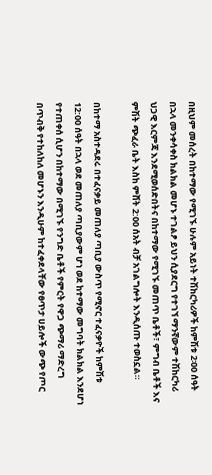በዚህም መሰረት በከተማው የሚገኙ ሁሉም አይነት ተሽከርካሪዎች ከምሽቱ 2፡00 ሰዓት በኋላ መንቀሳቀስ ክልክል መሆኑ ተገልፆ ይህን ሲያደርግ የተገኘ ማንኛውም ተሽከርካሪ ህጋዊ እርምጃ እንደሚወሰድበትና በከተማው የሚገኙ መጠጥ ቤቶች፣ ምግብ ቤቶች እና ምሽት ጭፈራ ቤት እስከ ምሸት 2:00 ሰአት ብቻ አገልግሎት እንዲሰጡ ተወስኗል።

በከተማ አስተዳደሩ በተፈናቃይ መጠለያ ጣቢያ ውስጥ የሚኖር ተፈናቃዮች ከምሽቱ 12:00 ሰዓት በኋላ ወደ መጠለያ ጣቢያውም ሆነ ወደ ከተማው መግባት ክልክል እንደሆነ የተጠቀሰ ሲሆን በከተማው በሚገኙ የንግድ ቤቶች የምርት የዋጋ ጭማሪ ማድረግ በጥብቅ የተከለከለ መሆኑን እንዲሁም ከተፈቀደላቸው የፀጥታ ሀይሎች ውጭ የጦር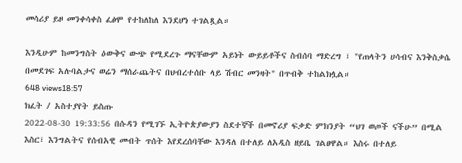መሳሪያ ይዞ መንቀሳቀስ ፈፅሞ የተከለከለ እንደሆነ ተገልጿል።

እንዲሁም ከመንግስት ዕውቅና ውጭ የሚደረጉ ማናቸውም አይነት ውይይቶችና ስብሰባ ማድረግ ፣ "የጠላትን ሀሳብና እንቅስቃሴ በመደገፍ አሉባልታና ወሬን ማሰራጨትና በህብረተሰቡ ላይ ሽብር መንዛት" በጥብቅ ተከልክሏል።
648 views18:57
ክፈት / አስተያየት ይስጡ
2022-08-30 19:33:56 በሱዳን የሚገኙ ኢትዮጵያውያን ስደተኞች በመኖሪያ ፍቃድ ምክንያት “ህገ ወጦች ናችሁ” በሚል እስር፣ እንግልትና የሰብአዊ መብት ጥሰት እየደረሰባቸው እንዳለ በተለይ ለአዲስ ዘይቤ ገልፀዋል። እስሩ በተለይ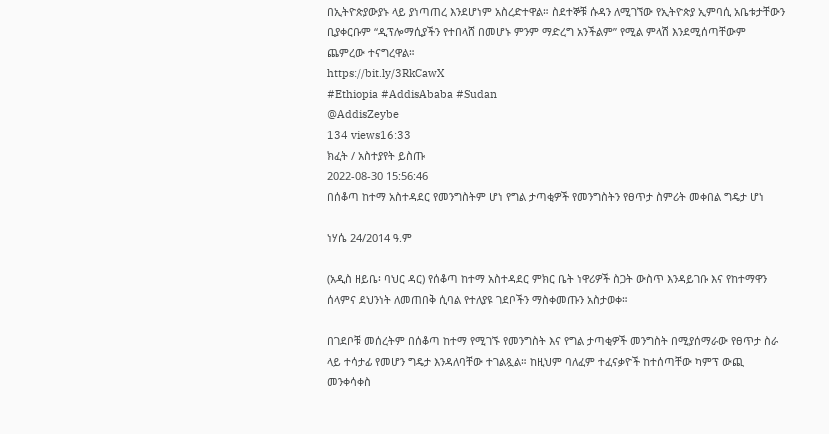በኢትዮጵያውያኑ ላይ ያነጣጠረ እንደሆነም አስረድተዋል። ስደተኞቹ ሱዳን ለሚገኘው የኢትዮጵያ ኢምባሲ አቤቱታቸውን ቢያቀርቡም “ዲፕሎማሲያችን የተበላሸ በመሆኑ ምንም ማድረግ አንችልም” የሚል ምላሽ እንደሚሰጣቸውም ጨምረው ተናግረዋል።
https://bit.ly/3RkCawX
#Ethiopia #AddisAbaba #Sudan
@AddisZeybe
134 views16:33
ክፈት / አስተያየት ይስጡ
2022-08-30 15:56:46
በሰቆጣ ከተማ አስተዳደር የመንግስትም ሆነ የግል ታጣቂዎች የመንግስትን የፀጥታ ስምሪት መቀበል ግዴታ ሆነ

ነሃሴ 24/2014 ዓ.ም

(አዲስ ዘይቤ፡ ባህር ዳር) የሰቆጣ ከተማ አስተዳደር ምክር ቤት ነዋሪዎች ስጋት ውስጥ እንዳይገቡ እና የከተማዋን ሰላምና ደህንነት ለመጠበቅ ሲባል የተለያዩ ገደቦችን ማስቀመጡን አስታወቀ።

በገደቦቹ መሰረትም በሰቆጣ ከተማ የሚገኙ የመንግስት እና የግል ታጣቂዎች መንግስት በሚያሰማራው የፀጥታ ስራ ላይ ተሳታፊ የመሆን ግዴታ እንዳለባቸው ተገልጿል። ከዚህም ባለፈም ተፈናቃዮች ከተሰጣቸው ካምፕ ውጪ መንቀሳቀስ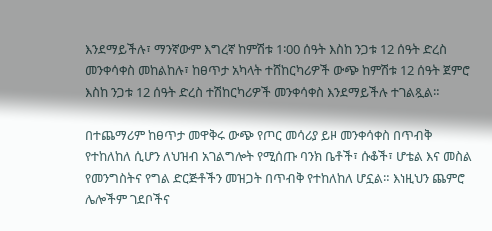እንደማይችሉ፣ ማንኛውም እግረኛ ከምሽቱ 1፡00 ሰዓት እስከ ንጋቱ 12 ሰዓት ድረስ መንቀሳቀስ መከልከሉ፣ ከፀጥታ አካላት ተሸከርካሪዎች ውጭ ከምሽቱ 12 ሰዓት ጀምሮ እስከ ንጋቱ 12 ሰዓት ድረስ ተሽከርካሪዎች መንቀሳቀስ እንደማይችሉ ተገልጿል።

በተጨማሪም ከፀጥታ መዋቅሩ ውጭ የጦር መሳሪያ ይዞ መንቀሳቀስ በጥብቅ የተከለከለ ሲሆን ለህዝብ አገልግሎት የሚሰጡ ባንክ ቤቶች፣ ሱቆች፣ ሆቴል እና መስል የመንግስትና የግል ድርጅቶችን መዝጋት በጥብቅ የተከለከለ ሆኗል። እነዚህን ጨምሮ ሌሎችም ገደቦችና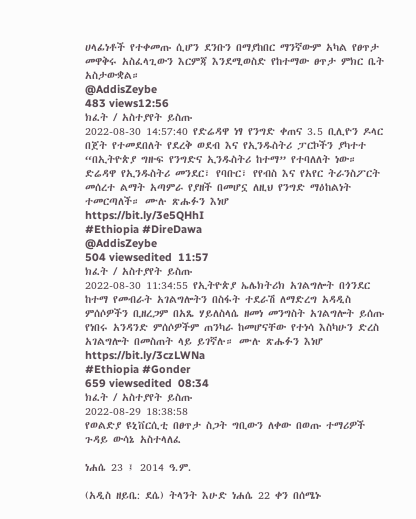ሀላፊነቶች የተቀመጡ ሲሆን ደንቡን በማያከበር ማንኛውም አካል የፀጥታ መዋቅሩ አስፈላጊውን እርምጃ እንደሚወስድ የከተማው ፀጥታ ምክር ቤት አስታውቋል።
@AddisZeybe
483 views12:56
ክፈት / አስተያየት ይስጡ
2022-08-30 14:57:40 የድሬዳዋ ነፃ የንግድ ቀጠና 3.5 ቢሊዮን ዶላር በጀት የተመደበለት የደረቅ ወደብ እና የኢንዱስትሪ ፓርኮችን ያካተተ “በኢትዮጵያ ግዙፍ የንግድና ኢንዱስትሪ ከተማ” የተባለለት ነው። ድሬዳዋ የኢንዱስትሪ መንደር፣ የባቡር፣ የየብስ እና የአየር ትራንስፖርት መሰረተ ልማት አጣምራ የያዘች በመሆኗ ለዚህ የንግድ ማዕከልነት ተመርጣለች። ሙሉ ጽሑፉን እነሆ
https://bit.ly/3e5QHhI
#Ethiopia #DireDawa
@AddisZeybe
504 viewsedited  11:57
ክፈት / አስተያየት ይስጡ
2022-08-30 11:34:55 የኢትዮጵያ ኤሌክትሪክ አገልግሎት በጎንደር ከተማ የመብራት አገልግሎትን በስፋት ተደራሽ ለማድረግ አዳዲስ ምሰሶዎችን ቢዘረጋም በአጼ ሃይለስላሴ ዘመነ መንግስት አገልግሎት ይሰጡ የነበሩ አንዳንድ ምሰሶዎችም ጠንካራ ከመሆናቸው የተነሳ እስካሁን ድረስ አገልግሎት በመስጠት ላይ ይገኛሉ። ሙሉ ጽሑፉን እነሆ
https://bit.ly/3czLWNa
#Ethiopia #Gonder
659 viewsedited  08:34
ክፈት / አስተያየት ይስጡ
2022-08-29 18:38:58
የወልድያ ዩኒቨርሲቲ በፀጥታ ስጋት ግቢውን ለቀው በወጡ ተማሪዎች ጉዳይ ውሳኔ አስተላለፈ

ነሐሴ 23 ፤ 2014 ዓ.ም.

(አዲስ ዘይቤ: ደሴ) ትላንት እሁድ ነሐሴ 22 ቀን በሰሜኑ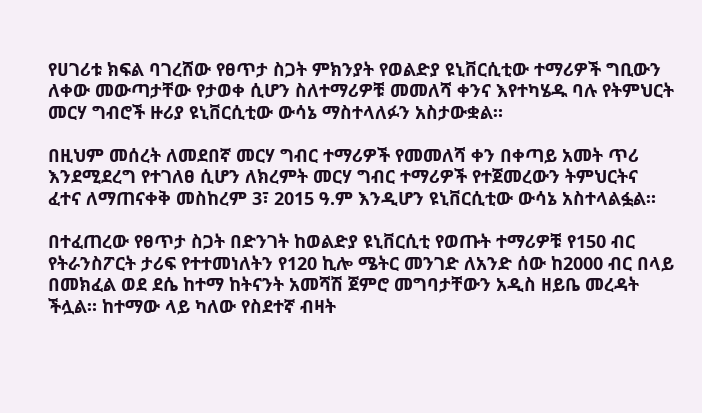የሀገሪቱ ክፍል ባገረሸው የፀጥታ ስጋት ምክንያት የወልድያ ዩኒቨርሲቲው ተማሪዎች ግቢውን ለቀው መውጣታቸው የታወቀ ሲሆን ስለተማሪዎቹ መመለሻ ቀንና እየተካሄዱ ባሉ የትምህርት መርሃ ግብሮች ዙሪያ ዩኒቨርሲቲው ውሳኔ ማስተላለፉን አስታውቋል።

በዚህም መሰረት ለመደበኛ መርሃ ግብር ተማሪዎች የመመለሻ ቀን በቀጣይ አመት ጥሪ እንደሚደረግ የተገለፀ ሲሆን ለክረምት መርሃ ግብር ተማሪዎች የተጀመረውን ትምህርትና ፈተና ለማጠናቀቅ መስከረም 3፣ 2015 ዓ.ም እንዲሆን ዩኒቨርሲቲው ውሳኔ አስተላልፏል።

በተፈጠረው የፀጥታ ስጋት በድንገት ከወልድያ ዩኒቨርሲቲ የወጡት ተማሪዎቹ የ150 ብር የትራንስፖርት ታሪፍ የተተመነለትን የ120 ኪሎ ሜትር መንገድ ለአንድ ሰው ከ2000 ብር በላይ በመክፈል ወደ ደሴ ከተማ ከትናንት አመሻሽ ጀምሮ መግባታቸውን አዲስ ዘይቤ መረዳት ችሏል። ከተማው ላይ ካለው የስደተኛ ብዛት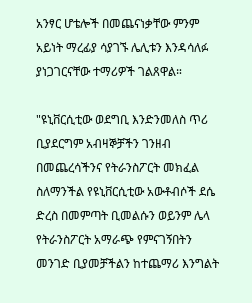አንፃር ሆቴሎች በመጨናነቃቸው ምንም አይነት ማረፊያ ሳያገኙ ሌሊቱን እንዳሳለፉ ያነጋገርናቸው ተማሪዎች ገልጸዋል።

"ዩኒቨርሲቲው ወደግቢ እንድንመለስ ጥሪ ቢያደርግም አብዛኞቻችን ገንዘብ በመጨረሳችንና የትራንስፖርት መክፈል ስለማንችል የዩኒቨርሲቲው አውቶብሶች ደሴ ድረስ በመምጣት ቢመልሱን ወይንም ሌላ የትራንስፖርት አማራጭ የምናገኝበትን መንገድ ቢያመቻችልን ከተጨማሪ እንግልት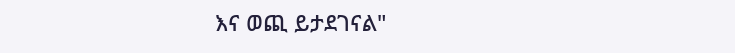እና ወጪ ይታደገናል"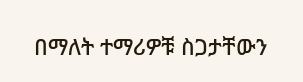በማለት ተማሪዎቹ ስጋታቸውን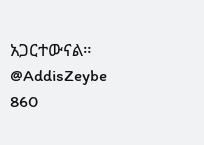አጋርተውናል።
@AddisZeybe
860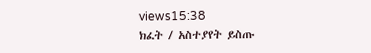views15:38
ክፈት / አስተያየት ይስጡ